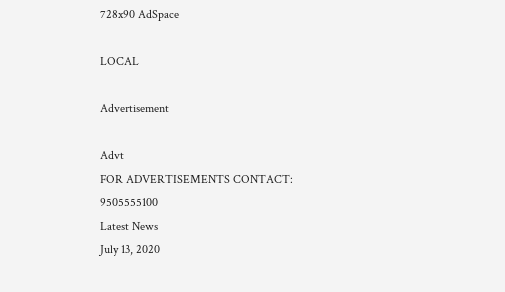728x90 AdSpace

LOCAL

Advertisement

Advt
FOR ADVERTISEMENTS CONTACT: 9505555100
Latest News
July 13, 2020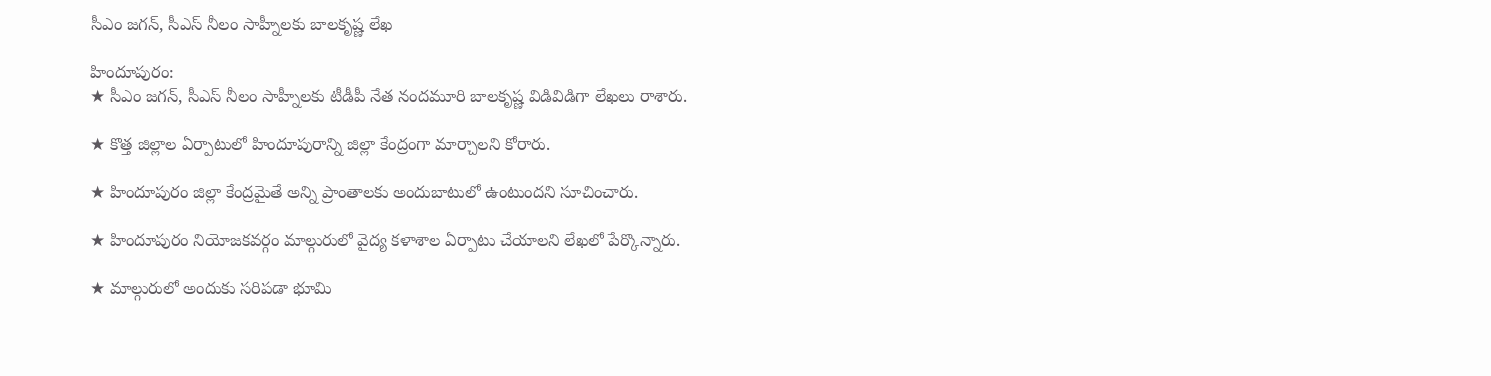సీఎం జగన్, సీఎస్ నీలం సాహ్నీలకు బాలకృష్ణ లేఖ

హిందూపురం:
★ సీఎం జగన్, సీఎస్ నీలం సాహ్నీలకు టీడీపీ నేత నందమూరి బాలకృష్ణ విడివిడిగా లేఖలు రాశారు.

★ కొత్త జిల్లాల ఏర్పాటులో హిందూపురాన్ని జిల్లా కేంద్రంగా మార్చాలని కోరారు.

★ హిందూపురం జిల్లా కేంద్రమైతే అన్ని ప్రాంతాలకు అందుబాటులో ఉంటుందని సూచించారు.

★ హిందూపురం నియోజకవర్గం మాల్గురులో వైద్య కళాశాల ఏర్పాటు చేయాలని లేఖలో పేర్కొన్నారు.

★ మాల్గురులో అందుకు సరిపడా భూమి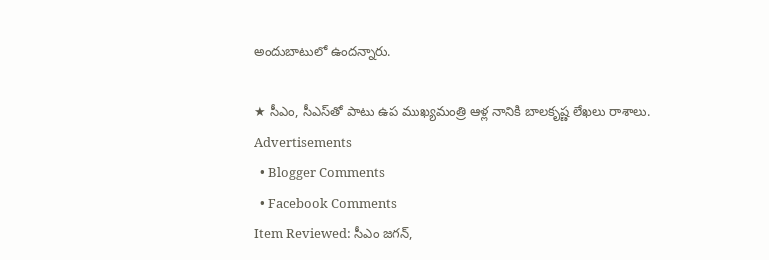అందుబాటులో ఉందన్నారు.

★ సీఎం, సీఎస్‍తో పాటు ఉప ముఖ్యమంత్రి ఆళ్ల నానికి బాలకృష్ణ లేఖలు రాశాలు.
Advertisements
  • Blogger Comments
  • Facebook Comments
Item Reviewed: సీఎం జగన్,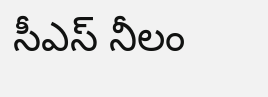సీఎస్ నీలం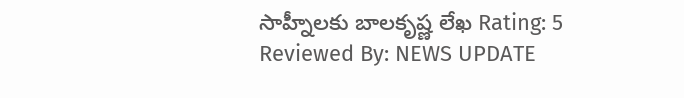సాహ్నీలకు బాలకృష్ణ లేఖ Rating: 5 Reviewed By: NEWS UPDATE